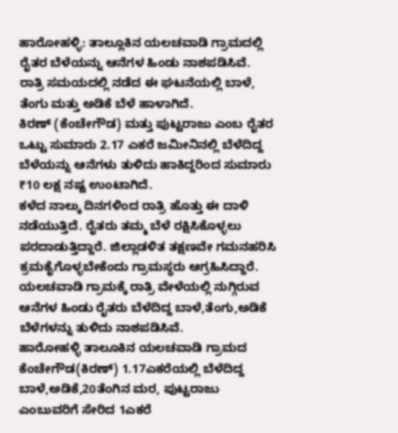ಹಾರೋಹಳ್ಳಿ: ತಾಲ್ಲೂಕಿನ ಯಲಚವಾಡಿ ಗ್ರಾಮದಲ್ಲಿ ರೈತರ ಬೆಳೆಯನ್ನು ಆನೆಗಳ ಹಿಂಡು ನಾಶಪಡಿಸಿವೆ. ರಾತ್ರಿ ಸಮಯದಲ್ಲಿ ನಡೆದ ಈ ಘಟನೆಯಲ್ಲಿ ಬಾಳೆ, ತೆಂಗು ಮತ್ತು ಅಡಿಕೆ ಬೆಳೆ ಹಾಳಾಗಿದೆ.
ಕಿರಣ್ (ಕೆಂಚೇಗೌಡ) ಮತ್ತು ಪುಟ್ಟರಾಜು ಎಂಬ ರೈತರ ಒಟ್ಟು ಸುಮಾರು 2.17 ಎಕರೆ ಜಮೀನಿನಲ್ಲಿ ಬೆಳೆದಿದ್ದ ಬೆಳೆಯನ್ನು ಆನೆಗಳು ತುಳಿದು ಹಾಕಿದ್ದರಿಂದ ಸುಮಾರು ₹10 ಲಕ್ಷ ನಷ್ಟ ಉಂಟಾಗಿದೆ.
ಕಳೆದ ನಾಲ್ಕು ದಿನಗಳಿಂದ ರಾತ್ರಿ ಹೊತ್ತು ಈ ದಾಳಿ ನಡೆಯುತ್ತಿದೆ. ರೈತರು ತಮ್ಮ ಬೆಳೆ ರಕ್ಷಿಸಿಕೊಳ್ಳಲು ಪರದಾಡುತ್ತಿದ್ದಾರೆ. ಜಿಲ್ಲಾಡಳಿತ ತಕ್ಷಣವೇ ಗಮನಹರಿಸಿ ಕ್ರಮಕೈಗೊಳ್ಳಬೇಕೆಂದು ಗ್ರಾಮಸ್ಥರು ಆಗ್ರಹಿಸಿದ್ದಾರೆ.
ಯಲಚವಾಡಿ ಗ್ರಾಮಕ್ಕೆ ರಾತ್ರಿ ವೇಳೆಯಲ್ಲಿ ನುಗ್ಗಿರುವ ಆನೆಗಳ ಹಿಂಡು ರೈತರು ಬೆಳೆದಿದ್ದ ಬಾಳೆ,ತೆಂಗು,ಅಡಿಕೆ ಬೆಳೆಗಳನ್ನು ತುಳಿದು ನಾಶಪಡಿಸಿವೆ.
ಹಾರೋಹಳ್ಳಿ ತಾಲೂಕಿನ ಯಲಚವಾಡಿ ಗ್ರಾಮದ ಕೆಂಚೇಗೌಡ(ಕಿರಣ್) 1.17ಎಕರೆಯಲ್ಲಿ ಬೆಳೆದಿದ್ದ ಬಾಳೆ,ಅಡಿಕೆ,20ತೆಂಗಿನ ಮರ, ಪುಟ್ಟರಾಜು ಎಂಬುವರಿಗೆ ಸೇರಿದ 1ಎಕರೆ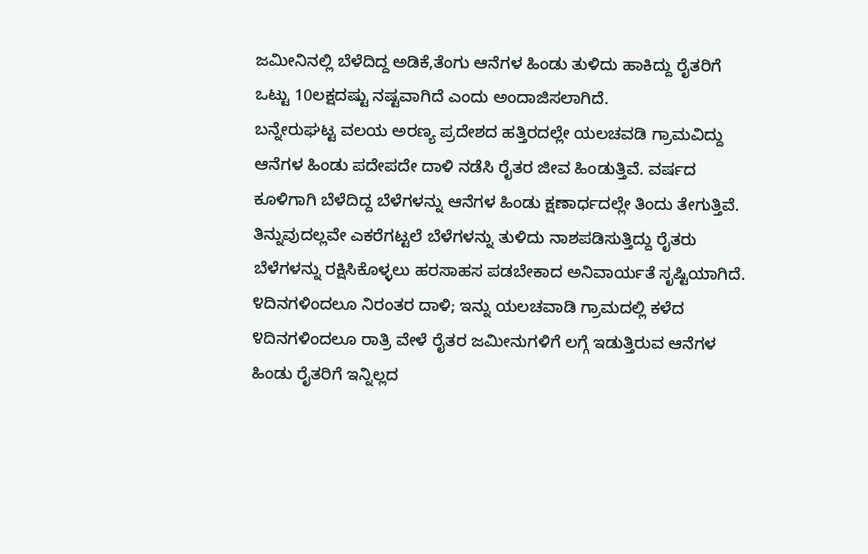ಜಮೀನಿನಲ್ಲಿ ಬೆಳೆದಿದ್ದ ಅಡಿಕೆ,ತೆಂಗು ಆನೆಗಳ ಹಿಂಡು ತುಳಿದು ಹಾಕಿದ್ದು ರೈತರಿಗೆ ಒಟ್ಟು 10ಲಕ್ಷದಷ್ಟು ನಷ್ಟವಾಗಿದೆ ಎಂದು ಅಂದಾಜಿಸಲಾಗಿದೆ.
ಬನ್ನೇರುಘಟ್ಟ ವಲಯ ಅರಣ್ಯ ಪ್ರದೇಶದ ಹತ್ತಿರದಲ್ಲೇ ಯಲಚವಡಿ ಗ್ರಾಮವಿದ್ದು ಆನೆಗಳ ಹಿಂಡು ಪದೇಪದೇ ದಾಳಿ ನಡೆಸಿ ರೈತರ ಜೀವ ಹಿಂಡುತ್ತಿವೆ. ವರ್ಷದ ಕೂಳಿಗಾಗಿ ಬೆಳೆದಿದ್ದ ಬೆಳೆಗಳನ್ನು ಆನೆಗಳ ಹಿಂಡು ಕ್ಷಣಾರ್ಧದಲ್ಲೇ ತಿಂದು ತೇಗುತ್ತಿವೆ. ತಿನ್ನುವುದಲ್ಲವೇ ಎಕರೆಗಟ್ಟಲೆ ಬೆಳೆಗಳನ್ನು ತುಳಿದು ನಾಶಪಡಿಸುತ್ತಿದ್ದು ರೈತರು ಬೆಳೆಗಳನ್ನು ರಕ್ಷಿಸಿಕೊಳ್ಳಲು ಹರಸಾಹಸ ಪಡಬೇಕಾದ ಅನಿವಾರ್ಯತೆ ಸೃಷ್ಟಿಯಾಗಿದೆ.
೪ದಿನಗಳಿಂದಲೂ ನಿರಂತರ ದಾಳಿ; ಇನ್ನು ಯಲಚವಾಡಿ ಗ್ರಾಮದಲ್ಲಿ ಕಳೆದ ೪ದಿನಗಳಿಂದಲೂ ರಾತ್ರಿ ವೇಳೆ ರೈತರ ಜಮೀನುಗಳಿಗೆ ಲಗ್ಗೆ ಇಡುತ್ತಿರುವ ಆನೆಗಳ ಹಿಂಡು ರೈತರಿಗೆ ಇನ್ನಿಲ್ಲದ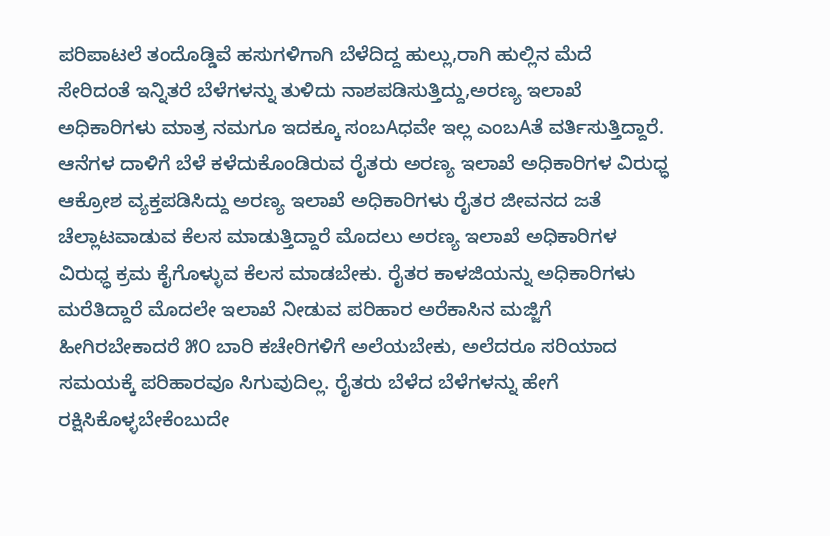ಪರಿಪಾಟಲೆ ತಂದೊಡ್ಡಿವೆ ಹಸುಗಳಿಗಾಗಿ ಬೆಳೆದಿದ್ದ ಹುಲ್ಲು,ರಾಗಿ ಹುಲ್ಲಿನ ಮೆದೆ ಸೇರಿದಂತೆ ಇನ್ನಿತರೆ ಬೆಳೆಗಳನ್ನು ತುಳಿದು ನಾಶಪಡಿಸುತ್ತಿದ್ದು,ಅರಣ್ಯ ಇಲಾಖೆ ಅಧಿಕಾರಿಗಳು ಮಾತ್ರ ನಮಗೂ ಇದಕ್ಕೂ ಸಂಬAಧವೇ ಇಲ್ಲ ಎಂಬAತೆ ವರ್ತಿಸುತ್ತಿದ್ದಾರೆ.
ಆನೆಗಳ ದಾಳಿಗೆ ಬೆಳೆ ಕಳೆದುಕೊಂಡಿರುವ ರೈತರು ಅರಣ್ಯ ಇಲಾಖೆ ಅಧಿಕಾರಿಗಳ ವಿರುಧ್ಧ ಆಕ್ರೋಶ ವ್ಯಕ್ತಪಡಿಸಿದ್ದು ಅರಣ್ಯ ಇಲಾಖೆ ಅಧಿಕಾರಿಗಳು ರೈತರ ಜೀವನದ ಜತೆ ಚೆಲ್ಲಾಟವಾಡುವ ಕೆಲಸ ಮಾಡುತ್ತಿದ್ದಾರೆ ಮೊದಲು ಅರಣ್ಯ ಇಲಾಖೆ ಅಧಿಕಾರಿಗಳ ವಿರುಧ್ಧ ಕ್ರಮ ಕೈಗೊಳ್ಳುವ ಕೆಲಸ ಮಾಡಬೇಕು. ರೈತರ ಕಾಳಜಿಯನ್ನು ಅಧಿಕಾರಿಗಳು ಮರೆತಿದ್ದಾರೆ ಮೊದಲೇ ಇಲಾಖೆ ನೀಡುವ ಪರಿಹಾರ ಅರೆಕಾಸಿನ ಮಜ್ಜಿಗೆ ಹೀಗಿರಬೇಕಾದರೆ ೫೦ ಬಾರಿ ಕಚೇರಿಗಳಿಗೆ ಅಲೆಯಬೇಕು, ಅಲೆದರೂ ಸರಿಯಾದ ಸಮಯಕ್ಕೆ ಪರಿಹಾರವೂ ಸಿಗುವುದಿಲ್ಲ. ರೈತರು ಬೆಳೆದ ಬೆಳೆಗಳನ್ನು ಹೇಗೆ ರಕ್ಷಿಸಿಕೊಳ್ಳಬೇಕೆಂಬುದೇ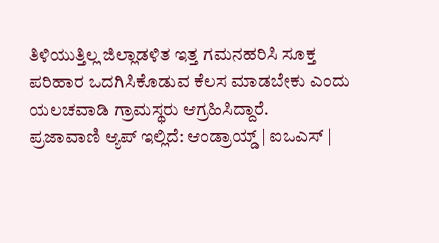ತಿಳಿಯುತ್ತಿಲ್ಲ ಜಿಲ್ಲಾಡಳಿತ ಇತ್ತ ಗಮನಹರಿಸಿ ಸೂಕ್ತ ಪರಿಹಾರ ಒದಗಿಸಿಕೊಡುವ ಕೆಲಸ ಮಾಡಬೇಕು ಎಂದು ಯಲಚವಾಡಿ ಗ್ರಾಮಸ್ಥರು ಆಗ್ರಹಿಸಿದ್ದಾರೆ.
ಪ್ರಜಾವಾಣಿ ಆ್ಯಪ್ ಇಲ್ಲಿದೆ: ಆಂಡ್ರಾಯ್ಡ್ | ಐಒಎಸ್ |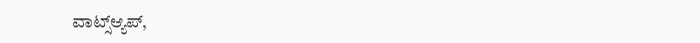ವಾಟ್ಸ್ಆ್ಯಪ್,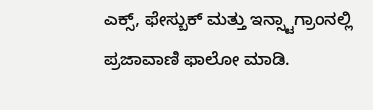ಎಕ್ಸ್, ಫೇಸ್ಬುಕ್ ಮತ್ತು ಇನ್ಸ್ಟಾಗ್ರಾಂನಲ್ಲಿ ಪ್ರಜಾವಾಣಿ ಫಾಲೋ ಮಾಡಿ.